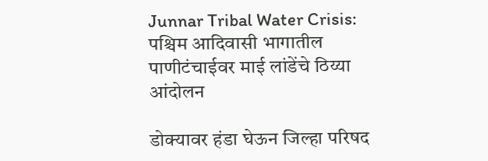Junnar Tribal Water Crisis: पश्चिम आदिवासी भागातील पाणीटंचाईवर माई लांडेंचे ठिय्या आंदोलन

डोक्यावर हंडा घेऊन जिल्हा परिषद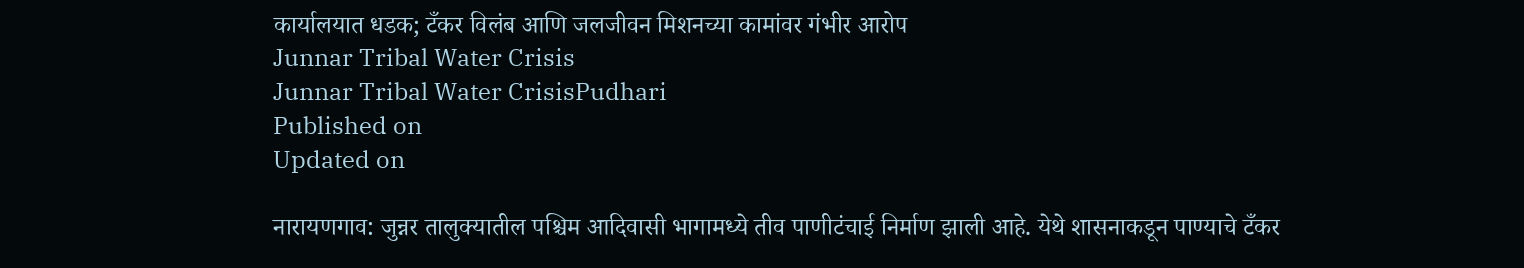कार्यालयात धडक; टँकर विलंब आणि जलजीवन मिशनच्या कामांवर गंभीर आरोप
Junnar Tribal Water Crisis
Junnar Tribal Water CrisisPudhari
Published on
Updated on

नारायणगाव: जुन्नर तालुक्यातील पश्चिम आदिवासी भागामध्ये तीव पाणीटंचाई निर्माण झाली आहे. येथे शासनाकडून पाण्याचे टँकर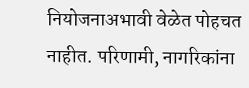नियोजनाअभावी वेळेत पोहचत नाहीत. परिणामी, नागरिकांना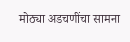मोठ्या अडचणींचा सामना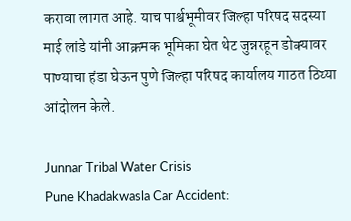करावा लागत आहे. याच पार्श्वभूमीवर जिल्हा परिषद सदस्या माई लांडे यांनी आक्रमक भूमिका घेत थेट जुन्नरहून डोक्यावर पाण्याचा हंडा घेऊन पुणे जिल्हा परिषद कार्यालय गाठत ठिय्या आंदोलन केले.

Junnar Tribal Water Crisis
Pune Khadakwasla Car Accident: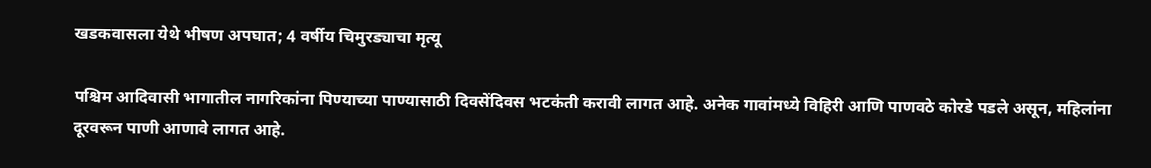खडकवासला येथे भीषण अपघात; 4 वर्षीय चिमुरड्याचा मृत्यू

पश्चिम आदिवासी भागातील नागरिकांना पिण्याच्या पाण्यासाठी दिवसेंदिवस भटकंती करावी लागत आहे. अनेक गावांमध्ये विहिरी आणि पाणवठे कोरडे पडले असून, महिलांना दूरवरून पाणी आणावे लागत आहे.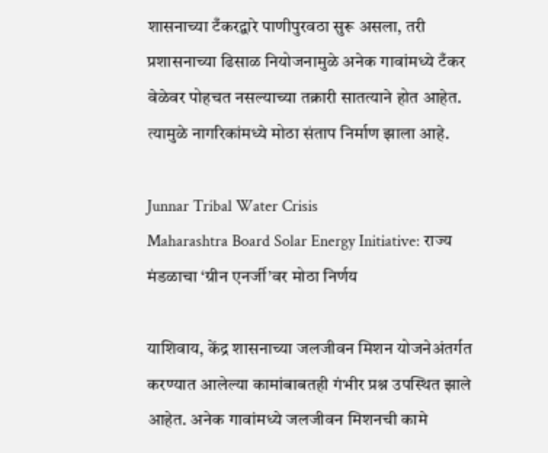शासनाच्या टँकरद्वारे पाणीपुरवठा सुरू असला, तरी प्रशासनाच्या ढिसाळ नियोजनामुळे अनेक गावांमध्ये टँकर वेळेवर पोहचत नसल्याच्या तक्रारी सातत्याने होत आहेत. त्यामुळे नागरिकांमध्ये मोठा संताप निर्माण झाला आहे.

Junnar Tribal Water Crisis
Maharashtra Board Solar Energy Initiative: राज्य मंडळाचा ‘ग्रीन एनर्जी’वर मोठा निर्णय

याशिवाय, केंद्र शासनाच्या जलजीवन मिशन योजनेअंतर्गत करण्यात आलेल्या कामांबाबतही गंभीर प्रश्न उपस्थित झाले आहेत. अनेक गावांमध्ये जलजीवन मिशनची कामे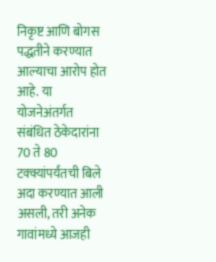निकृष्ट आणि बोगस पद्धतीने करण्यात आल्याचा आरोप होत आहे. या योजनेअंतर्गत संबंधित ठेकेदारांना 70 ते 80 टक्क्यांपर्यंतची बिले अदा करण्यात आली असली, तरी अनेक गावांमध्ये आजही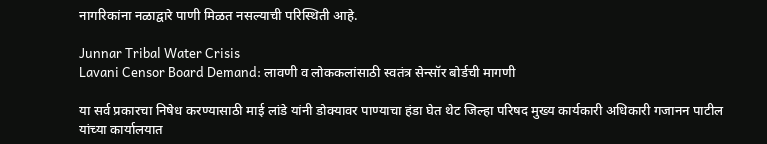नागरिकांना नळाद्वारे पाणी मिळत नसल्याची परिस्थिती आहे.

Junnar Tribal Water Crisis
Lavani Censor Board Demand: लावणी व लोककलांसाठी स्वतंत्र सेन्सॉर बोर्डची मागणी

या सर्व प्रकारचा निषेध करण्यासाठी माई लांडे यांनी डोक्यावर पाण्याचा हंडा घेत थेट जिल्हा परिषद मुख्य कार्यकारी अधिकारी गजानन पाटील यांच्या कार्यालयात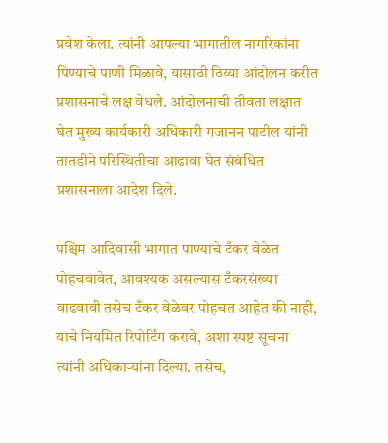प्रवेश केला. त्यांनी आपल्या भागातील नागरिकांना पिण्याचे पाणी मिळावे, यासाठी ठिय्या आंदोलन करीत प्रशासनाचे लक्ष वेधले. आंदोलनाची तीवता लक्षात घेत मुख्य कार्यकारी अधिकारी गजानन पाटील यांनी तातडीने परिस्थितीचा आढावा घेत संबंधित प्रशासनाला आदेश दिले.

पश्चिम आदिवासी भागात पाण्याचे टँकर वेळेत पोहचवावेत, आवश्यक असल्यास टँकरसंख्या वाढवावी तसेच टँकर वेळेवर पोहचत आहेत की नाही, याचे नियमित रिपोर्टिंग करावे, अशा स्पष्ट सूचना त्यांनी अधिकाऱ्यांना दिल्या. तसेच,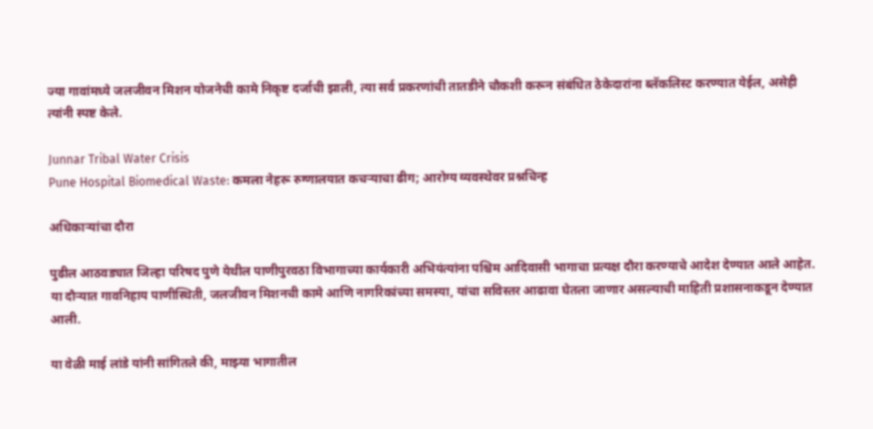ज्या गावांमध्ये जलजीवन मिशन योजनेची कामे निकृष्ट दर्जाची झाली, त्या सर्व प्रकरणांची तातडीने चौकशी करून संबंधित ठेकेदारांना ब्लॅकलिस्ट करण्यात येईल, असेही त्यांनी स्पष्ट केले.

Junnar Tribal Water Crisis
Pune Hospital Biomedical Waste: कमला नेहरू रुग्णालयात कचऱ्याचा ढीग; आरोग्य व्यवस्थेवर प्रश्नचिन्ह

अधिकाऱ्यांचा दौरा

पुढील आठवड्यात जिल्हा परिषद पुणे येथील पाणीपुरवठा विभागाच्या कार्यकारी अभियंत्यांना पश्चिम आदिवासी भागाचा प्रत्यक्ष दौरा करण्याचे आदेश देण्यात आले आहेत. या दौऱ्यात गावनिहाय पाणीस्थिती, जलजीवन मिशनची कामे आणि नागरिकांच्या समस्या, यांचा सविस्तर आढावा घेतला जाणार असल्याची माहिती प्रशासनाकडून देण्यात आली.

या वेळी माई लांडे यांनी सांगितले की, माझ्या भागातील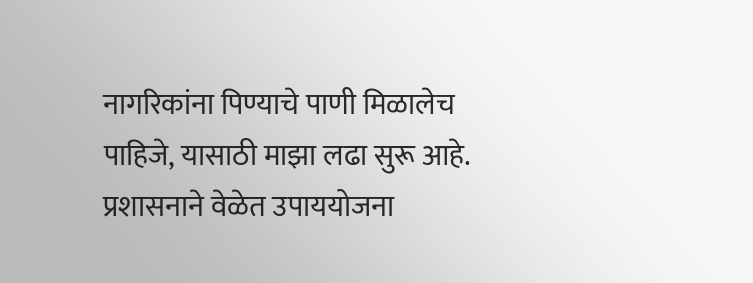नागरिकांना पिण्याचे पाणी मिळालेच पाहिजे, यासाठी माझा लढा सुरू आहे. प्रशासनाने वेळेत उपाययोजना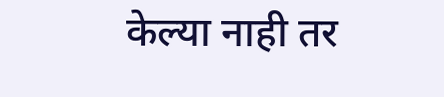केल्या नाही तर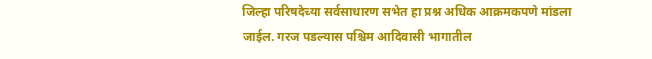जिल्हा परिषदेच्या सर्वसाधारण सभेत हा प्रश्न अधिक आक्रमकपणे मांडला जाईल. गरज पडल्यास पश्चिम आदिवासी भागातील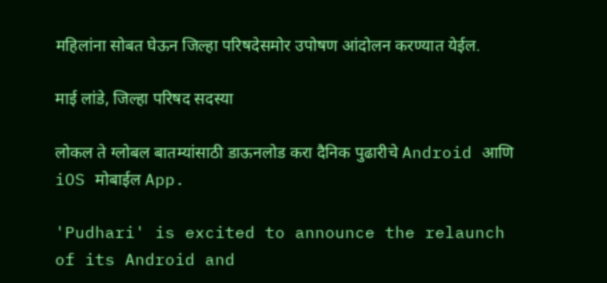महिलांना सोबत घेऊन जिल्हा परिषदेसमोर उपोषण आंदोलन करण्यात येईल.

माई लांडे, जिल्हा परिषद सदस्या

लोकल ते ग्लोबल बातम्यांसाठी डाऊनलोड करा दैनिक पुढारीचे Android आणि iOS मोबाईल App.

'Pudhari' is excited to announce the relaunch of its Android and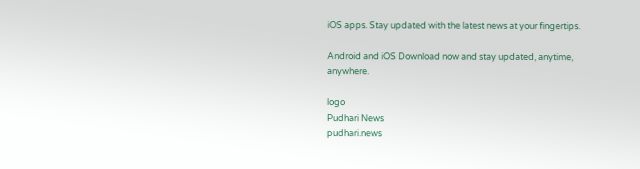iOS apps. Stay updated with the latest news at your fingertips.

Android and iOS Download now and stay updated, anytime, anywhere.

logo
Pudhari News
pudhari.news